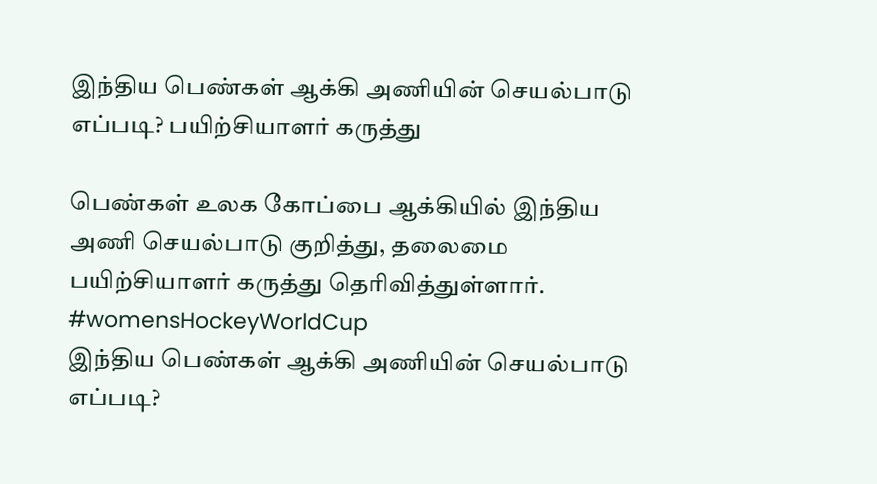இந்திய பெண்கள் ஆக்கி அணியின் செயல்பாடு எப்படி? பயிற்சியாளர் கருத்து

பெண்கள் உலக கோப்பை ஆக்கியில் இந்திய அணி செயல்பாடு குறித்து, தலைமை பயிற்சியாளர் கருத்து தெரிவித்துள்ளார். #womensHockeyWorldCup
இந்திய பெண்கள் ஆக்கி அணியின் செயல்பாடு எப்படி?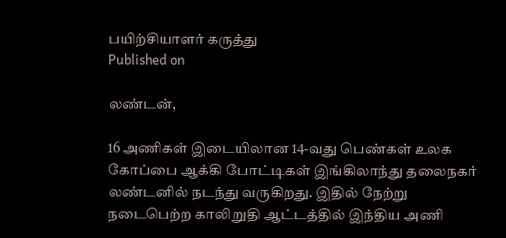பயிற்சியாளர் கருத்து
Published on

லண்டன்,

16 அணிகள் இடையிலான 14-வது பெண்கள் உலக கோப்பை ஆக்கி போட்டிகள் இங்கிலாந்து தலைநகர் லண்டனில் நடந்து வருகிறது. இதில் நேற்று நடைபெற்ற காலிறுதி ஆட்டத்தில் இந்திய அணி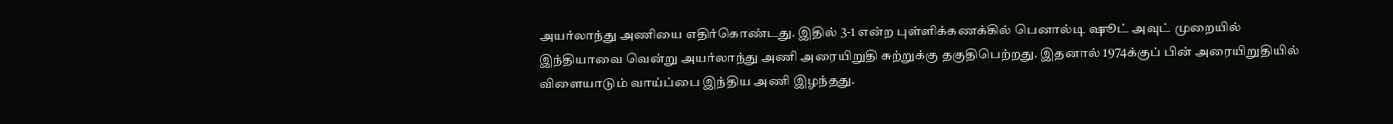அயர்லாந்து அணியை எதிர்கொண்டது. இதில் 3-1 என்ற புள்ளிக்கணக்கில் பெனால்டி ஷூட் அவுட் முறையில் இந்தியாவை வென்று அயர்லாந்து அணி அரையிறுதி சுற்றுக்கு தகுதிபெற்றது. இதனால் 1974க்குப் பின் அரையிறுதியில் விளையாடும் வாய்ப்பை இந்திய அணி இழந்தது.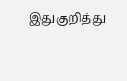இதுகுறித்து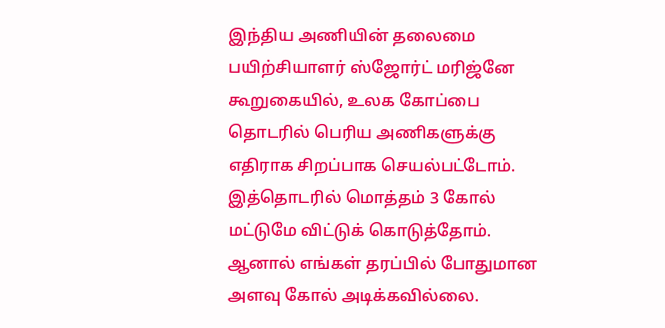இந்திய அணியின் தலைமை பயிற்சியாளர் ஸ்ஜோர்ட் மரிஜ்னே கூறுகையில், உலக கோப்பை தொடரில் பெரிய அணிகளுக்கு எதிராக சிறப்பாக செயல்பட்டோம். இத்தொடரில் மொத்தம் 3 கோல் மட்டுமே விட்டுக் கொடுத்தோம். ஆனால் எங்கள் தரப்பில் போதுமான அளவு கோல் அடிக்கவில்லை.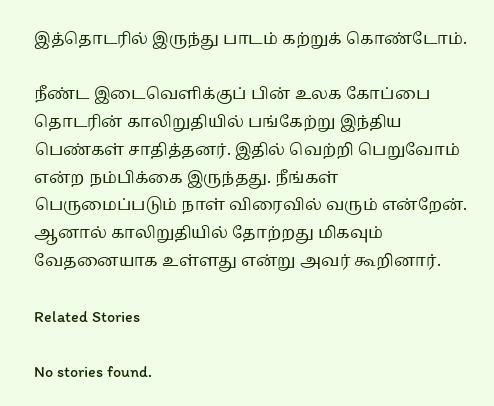இத்தொடரில் இருந்து பாடம் கற்றுக் கொண்டோம்.

நீண்ட இடைவெளிக்குப் பின் உலக கோப்பை தொடரின் காலிறுதியில் பங்கேற்று இந்திய பெண்கள் சாதித்தனர். இதில் வெற்றி பெறுவோம் என்ற நம்பிக்கை இருந்தது. நீங்கள் பெருமைப்படும் நாள் விரைவில் வரும் என்றேன். ஆனால் காலிறுதியில் தோற்றது மிகவும் வேதனையாக உள்ளது என்று அவர் கூறினார்.

Related Stories

No stories found.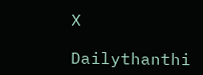X

Dailythanthi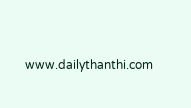www.dailythanthi.com